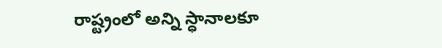రాష్ట్రంలో అన్ని స్ధానాలకూ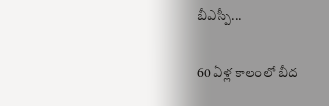బీఎస్పీ...

60 ఏళ్ల కాలంలో బీద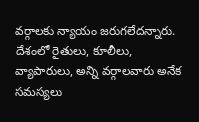వర్గాలకు న్యాయం జరుగలేదన్నారు. దేశంలో రైతులు, కూలీలు, వ్యాపారులు, అన్ని వర్గాలవారు అనేక సమస్యలు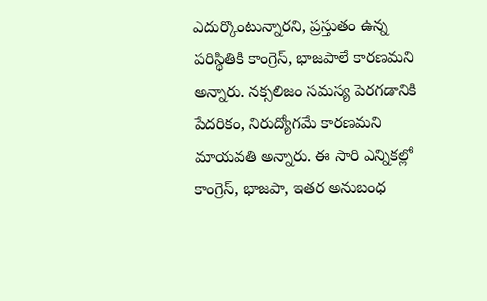ఎదుర్కొంటున్నారని, ప్రస్తుతం ఉన్న పరిస్థితికి కాంగ్రెస్, భాజపాలే కారణమని అన్నారు. నక్సలిజం సమస్య పెరగడానికి పేదరికం, నిరుద్యోగమే కారణమని మాయవతి అన్నారు. ఈ సారి ఎన్నికల్లో కాంగ్రెస్, భాజపా, ఇతర అనుబంధ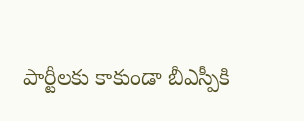పార్టీలకు కాకుండా బీఎస్పీకి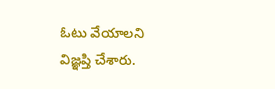ఓటు వేయాలని విజ్ఞప్తి చేశారు.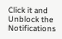Click it and Unblock the Notifications